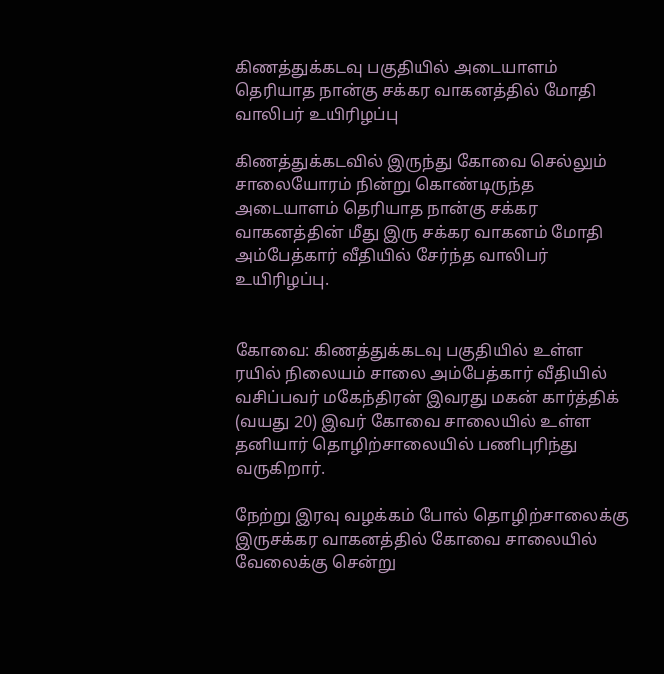கிணத்துக்கடவு பகுதியில் அடையாளம் தெரியாத நான்கு சக்கர வாகனத்தில் மோதி வாலிபர் உயிரிழப்பு

கிணத்துக்கடவில் இருந்து கோவை செல்லும் சாலையோரம் நின்று கொண்டிருந்த அடையாளம் தெரியாத நான்கு சக்கர வாகனத்தின் மீது இரு சக்கர வாகனம் மோதி அம்பேத்கார் வீதியில் சேர்ந்த வாலிபர் உயிரிழப்பு.


கோவை: கிணத்துக்கடவு பகுதியில் உள்ள ரயில் நிலையம் சாலை அம்பேத்கார் வீதியில் வசிப்பவர் மகேந்திரன் இவரது மகன் கார்த்திக் (வயது 20) இவர் கோவை சாலையில் உள்ள தனியார் தொழிற்சாலையில் பணிபுரிந்து வருகிறார்.

நேற்று இரவு வழக்கம் போல் தொழிற்சாலைக்கு இருசக்கர வாகனத்தில் கோவை சாலையில் வேலைக்கு சென்று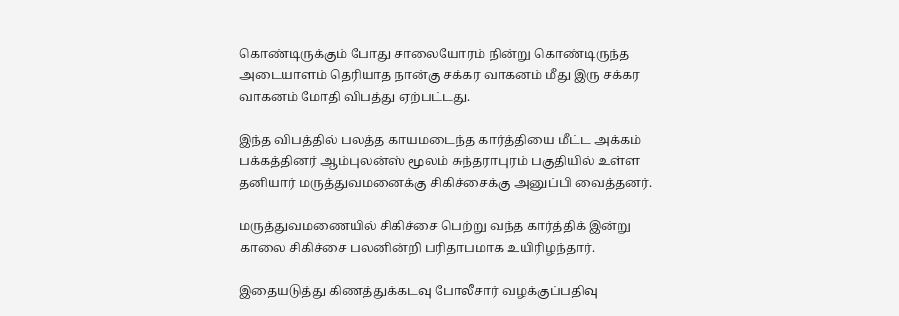கொண்டிருக்கும் போது சாலையோரம் நின்று கொண்டிருந்த அடையாளம் தெரியாத நான்கு சக்கர வாகனம் மீது இரு சக்கர வாகனம் மோதி விபத்து ஏற்பட்டது.

இந்த விபத்தில் பலத்த காயமடைந்த கார்த்தியை மீட்ட அக்கம் பக்கத்தினர் ஆம்புலன்ஸ் மூலம் சுந்தராபுரம் பகுதியில் உள்ள தனியார் மருத்துவமனைக்கு சிகிச்சைக்கு அனுப்பி வைத்தனர்.

மருத்துவமணையில் சிகிச்சை பெற்று வந்த கார்த்திக் இன்று காலை சிகிச்சை பலனின்றி பரிதாபமாக உயிரிழந்தார்.

இதையடுத்து கிணத்துக்கடவு போலீசார் வழக்குப்பதிவு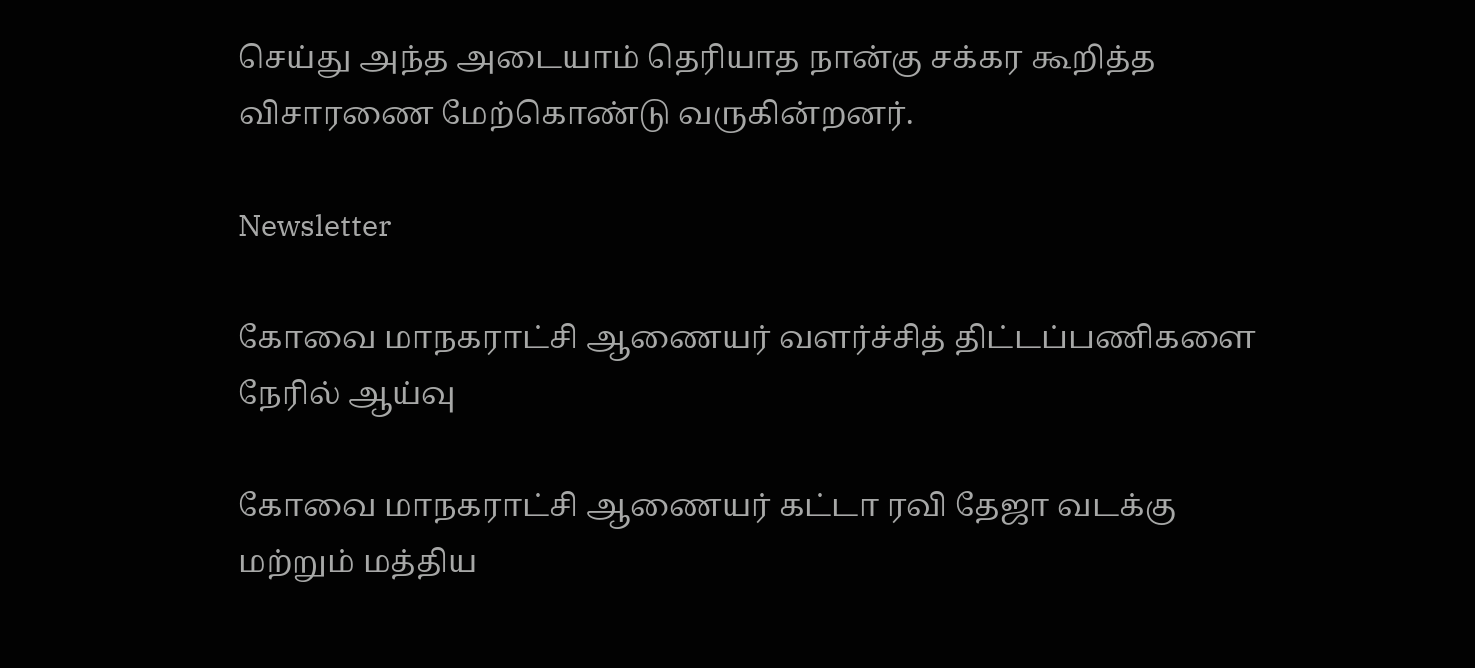செய்து அந்த அடையாம் தெரியாத நான்கு சக்கர கூறித்த விசாரணை மேற்கொண்டு வருகின்றனர்.

Newsletter

கோவை மாநகராட்சி ஆணையர் வளர்ச்சித் திட்டப்பணிகளை நேரில் ஆய்வு

கோவை மாநகராட்சி ஆணையர் கட்டா ரவி தேஜா வடக்கு மற்றும் மத்திய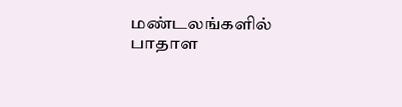மண்டலங்களில் பாதாள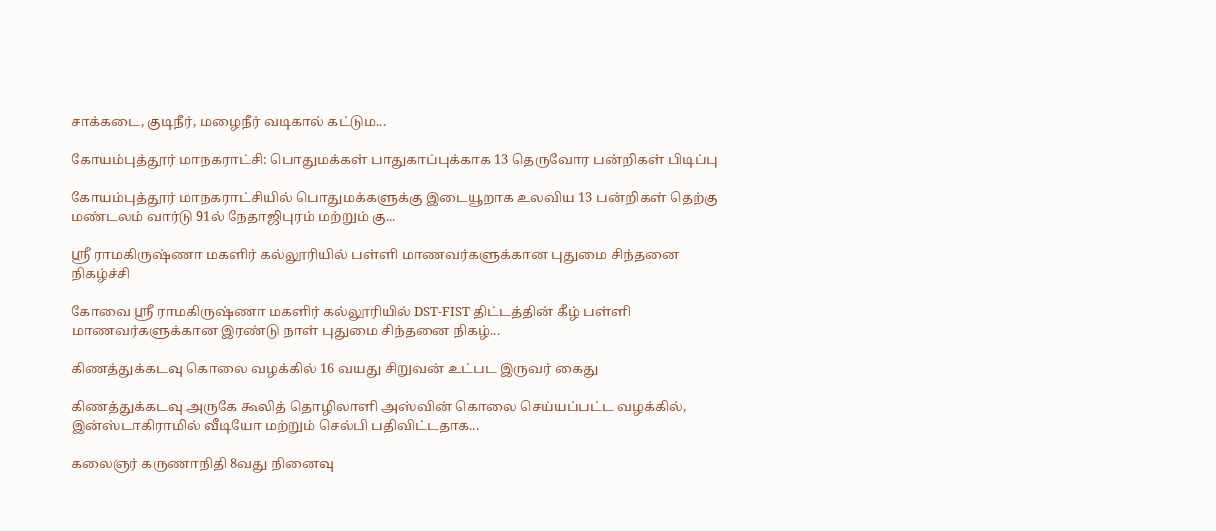சாக்கடை, குடிநீர், மழைநீர் வடிகால் கட்டும...

கோயம்புத்தூர் மாநகராட்சி: பொதுமக்கள் பாதுகாப்புக்காக 13 தெருவோர பன்றிகள் பிடிப்பு

கோயம்புத்தூர் மாநகராட்சியில் பொதுமக்களுக்கு இடையூறாக உலவிய 13 பன்றிகள் தெற்கு மண்டலம் வார்டு 91ல் நேதாஜிபுரம் மற்றும் கு...

ஸ்ரீ ராமகிருஷ்ணா மகளிர் கல்லூரியில் பள்ளி மாணவர்களுக்கான புதுமை சிந்தனை நிகழ்ச்சி

கோவை ஸ்ரீ ராமகிருஷ்ணா மகளிர் கல்லூரியில் DST-FIST திட்டத்தின் கீழ் பள்ளி மாணவர்களுக்கான இரண்டு நாள் புதுமை சிந்தனை நிகழ்...

கிணத்துக்கடவு கொலை வழக்கில் 16 வயது சிறுவன் உட்பட இருவர் கைது

கிணத்துக்கடவு அருகே கூலித் தொழிலாளி அஸ்வின் கொலை செய்யப்பட்ட வழக்கில், இன்ஸ்டாகிராமில் வீடியோ மற்றும் செல்பி பதிவிட்டதாக...

கலைஞர் கருணாநிதி 8வது நினைவு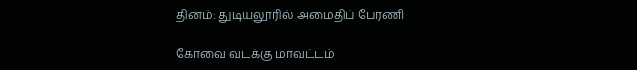தினம்: துடியலூரில் அமைதிப் பேரணி

கோவை வடக்கு மாவட்டம்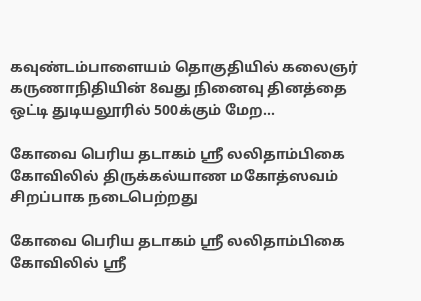கவுண்டம்பாளையம் தொகுதியில் கலைஞர் கருணாநிதியின் 8வது நினைவு தினத்தை ஒட்டி துடியலூரில் 500க்கும் மேற...

கோவை பெரிய தடாகம் ஸ்ரீ லலிதாம்பிகை கோவிலில் திருக்கல்யாண மகோத்ஸவம் சிறப்பாக நடைபெற்றது

கோவை பெரிய தடாகம் ஸ்ரீ லலிதாம்பிகை கோவிலில் ஸ்ரீ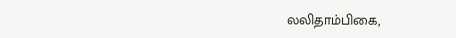லலிதாம்பிகை,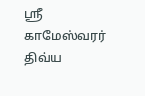ஸ்ரீ காமேஸ்வரர் திவ்ய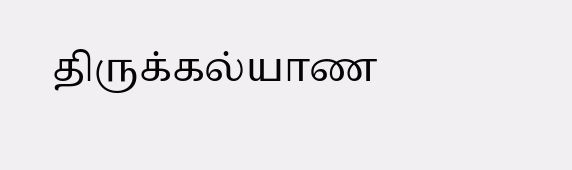திருக்கல்யாண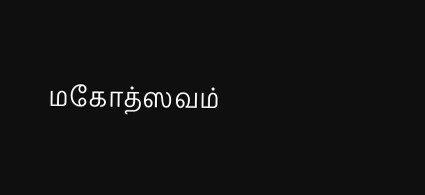மகோத்ஸவம்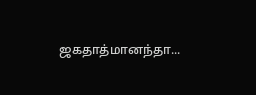ஜகதாத்மானந்தா...